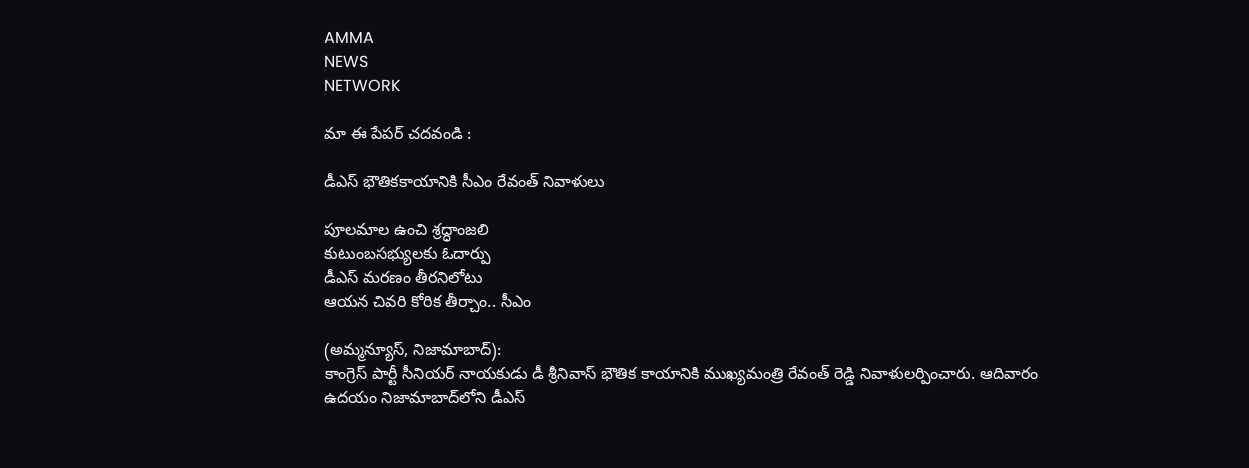AMMA
NEWS
NETWORK

మా ఈ పేపర్ చదవండి :

డీఎస్‌ భౌతికకాయానికి సీఎం రేవంత్‌ నివాళులు

పూలమాల ఉంచి శ్రద్ధాంజలి
కుటుంబసభ్యులకు ఓదార్పు
డీఎస్‌ మరణం తీరనిలోటు
ఆయన చివరి కోరిక తీర్చాం.. సీఎం

(అమ్మన్యూస్, నిజామాబాద్‌):
కాంగ్రెస్‌ పార్టీ సీనియర్‌ నాయకుడు డీ శ్రీనివాస్‌ భౌతిక కాయానికి ముఖ్యమంత్రి రేవంత్‌ రెడ్డి నివాళులర్పించారు. ఆదివారం ఉదయం నిజామాబాద్‌లోని డీఎస్‌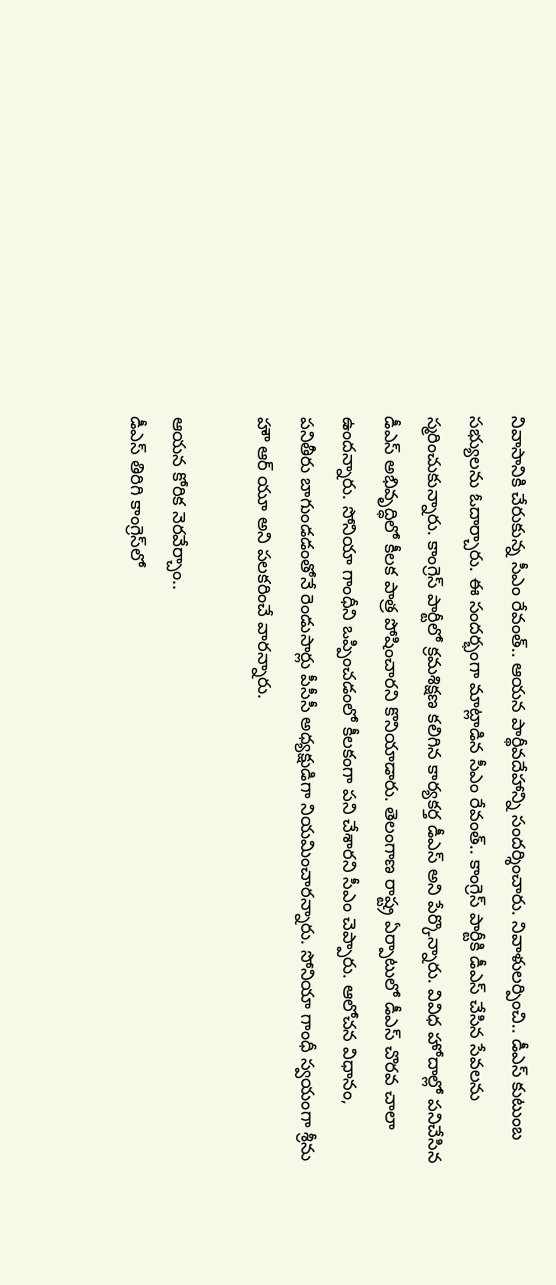నివాసానికి చేరుకున్న సీఎం రేవంత్‌.. ఆయన పార్థీవదేహాన్ని సందర్శించారు. నివాళులర్పించి.. డీఎస్‌ కుటుంబ సభ్యులను ఓదార్చారు. ఈ సందర్భంగా మాట్లాడిన సీఎం రేవంత్‌.. కాంగ్రెస్‌ పార్టీకి డీఎస్‌ చేసిన సేవలను స్మరించుకున్నారు. కాంగ్రెస్‌ పార్టీలో క్రమశిక్షణ కలిగిన కార్యకర్త డీఎస్‌ అని పేర్కొన్నారు. వివిధ హోదాల్లో పనిచేసిన డీఎస్‌ అభివృద్ధిలో కీలక పాత్ర పోషించారని కొనియాడారు. తెలంగాణ రాష్ట్ర ఏర్పాటులో డీఎస్‌ చొరవ చాలా ఉందన్నారు. సోనియా గాంధీని ఒప్పించడంలో కీలకంగా పని చేశారని సీఎం చెప్పారు. ఆలోచన విధానం, పనితీరు బాగుండడంతోనే రెండుసార్లు పీసీసీ అధ్యక్షుడిగా నియమించారన్నారు. సోనియా గాంధీ స్వయంగా శ్రీను హౌ ఆర్‌ యూ అని పలకరించే వారన్నారు.

ఆయన కోరిక నెరవేర్చాం..
డీఎస్‌ తిరిగి కాంగ్రెస్‌లో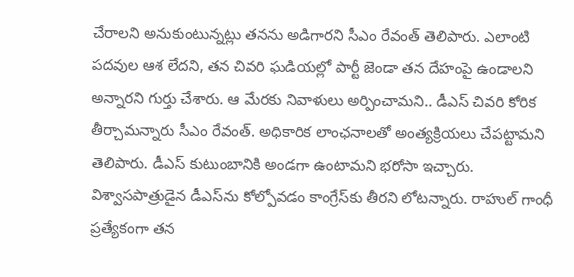చేరాలని అనుకుంటున్నట్లు తనను అడిగారని సీఎం రేవంత్‌ తెలిపారు. ఎలాంటి పదవుల ఆశ లేదని, తన చివరి ఘడియల్లో పార్టీ జెండా తన దేహంపై ఉండాలని అన్నారని గుర్తు చేశారు. ఆ మేరకు నివాళులు అర్పించామని.. డీఎస్‌ చివరి కోరిక తీర్చామన్నారు సీఎం రేవంత్‌. అధికారిక లాంఛనాలతో అంత్యక్రియలు చేపట్టామని తెలిపారు. డీఎస్‌ కుటుంబానికి అండగా ఉంటామని భరోసా ఇచ్చారు. విశ్వాసపాత్రుడైన డీఎస్‌ను కోల్పోవడం కాంగ్రేస్‌కు తీరని లోటన్నారు. రాహుల్‌ గాంధీ ప్రత్యేకంగా తన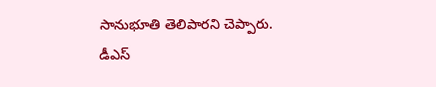సానుభూతి తెలిపారని చెప్పారు. డీఎస్‌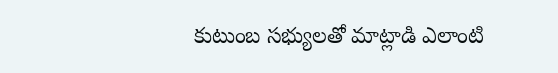కుటుంబ సభ్యులతో మాట్లాడి ఎలాంటి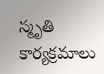స్మృతి కార్యక్రమాలు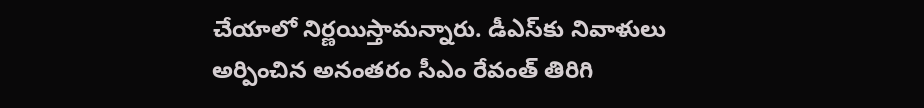చేయాలో నిర్ణయిస్తామన్నారు. డీఎస్‌కు నివాళులు అర్పించిన అనంతరం సీఎం రేవంత్‌ తిరిగి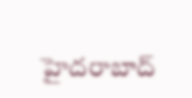హైదరాబాద్‌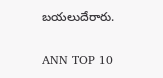బయలుదేరారు.

ANN TOP 10